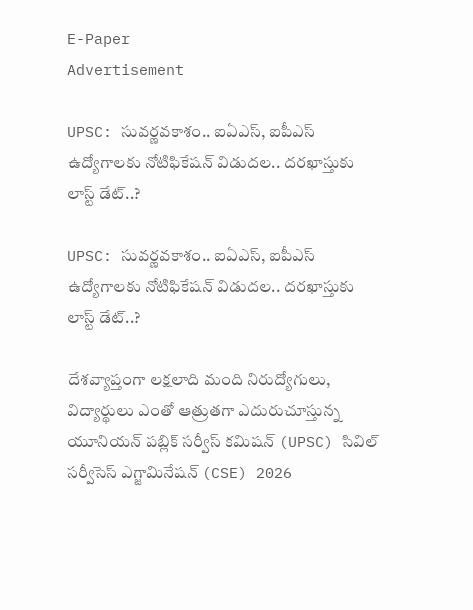E-Paper
Advertisement

UPSC: సువర్ణవకాశం.. ఐఏఎస్, ఐపీఎస్ ఉద్యోగాలకు నోటిఫికేషన్ విడుదల.. దరఖాస్తుకు లాస్ట్ డేట్..?

UPSC: సువర్ణవకాశం.. ఐఏఎస్, ఐపీఎస్ ఉద్యోగాలకు నోటిఫికేషన్ విడుదల.. దరఖాస్తుకు లాస్ట్ డేట్..?

దేశవ్యాప్తంగా లక్షలాది మంది నిరుద్యోగులు, విద్యార్థులు ఎంతో ఆత్రుతగా ఎదురుచూస్తున్న యూనియన్ పబ్లిక్ సర్వీస్ కమిషన్ (UPSC) సివిల్ సర్వీసెస్ ఎగ్జామినేషన్ (CSE) 2026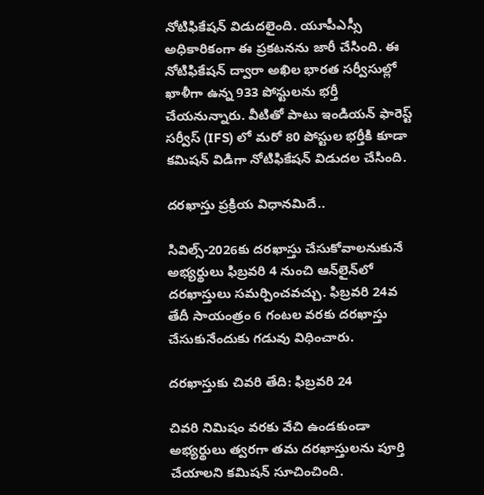నోటిఫికేషన్ విడుదలైంది. యూపీఎస్సీ అధికారికంగా ఈ ప్రకటనను జారీ చేసింది. ఈ నోటిఫికేషన్ ద్వారా అఖిల భారత సర్వీసుల్లో ఖాళీగా ఉన్న 933 పోస్టులను భర్తీ చేయనున్నారు. వీటితో పాటు ఇండియన్ ఫారెస్ట్ సర్వీస్ (IFS) లో మరో 80 పోస్టుల భర్తీకి కూడా కమిషన్ విడిగా నోటిఫికేషన్ విడుదల చేసింది.

దరఖాస్తు ప్రక్రియ విధానమిదే..

సివిల్స్-2026కు దరఖాస్తు చేసుకోవాలనుకునే అభ్యర్థులు ఫిబ్రవరి 4 నుంచి ఆన్‌లైన్‌లో దరఖాస్తులు సమర్పించవచ్చు. ఫిబ్రవరి 24వ తేదీ సాయంత్రం 6 గంటల వరకు దరఖాస్తు చేసుకునేందుకు గడువు విధించారు.

దరఖాస్తుకు చివరి తేది: ఫిబ్రవరి 24

చివరి నిమిషం వరకు వేచి ఉండకుండా అభ్యర్థులు త్వరగా తమ దరఖాస్తులను పూర్తి చేయాలని కమిషన్ సూచించింది.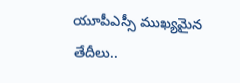యూపీఎస్సీ ముఖ్యమైన తేదీలు..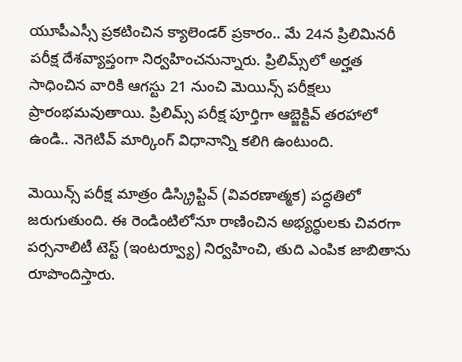యూపీఎస్సీ ప్రకటించిన క్యాలెండర్ ప్రకారం.. మే 24న ప్రిలిమినరీ పరీక్ష దేశవ్యాప్తంగా నిర్వహించనున్నారు. ప్రిలిమ్స్‌లో అర్హత సాధించిన వారికి ఆగస్టు 21 నుంచి మెయిన్స్ పరీక్షలు ప్రారంభమవుతాయి. ప్రిలిమ్స్ పరీక్ష పూర్తిగా ఆబ్జెక్టివ్ తరహాలో ఉండి.. నెగెటివ్ మార్కింగ్ విధానాన్ని కలిగి ఉంటుంది.

మెయిన్స్ పరీక్ష మాత్రం డిస్క్రిప్టివ్ (వివరణాత్మక) పద్ధతిలో జరుగుతుంది. ఈ రెండింటిలోనూ రాణించిన అభ్యర్థులకు చివరగా పర్సనాలిటీ టెస్ట్ (ఇంటర్వ్యూ) నిర్వహించి, తుది ఎంపిక జాబితాను రూపొందిస్తారు.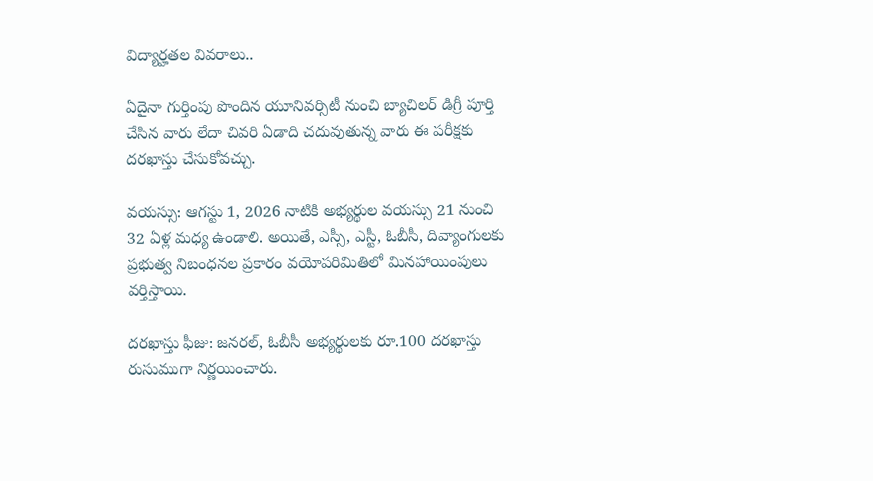విద్యార్హతల వివరాలు..

ఏదైనా గుర్తింపు పొందిన యూనివర్సిటీ నుంచి బ్యాచిలర్ డిగ్రీ పూర్తి చేసిన వారు లేదా చివరి ఏడాది చదువుతున్న వారు ఈ పరీక్షకు దరఖాస్తు చేసుకోవచ్చు.

వయస్సు: ఆగస్టు 1, 2026 నాటికి అభ్యర్థుల వయస్సు 21 నుంచి 32 ఏళ్ల మధ్య ఉండాలి. అయితే, ఎస్సీ, ఎస్టీ, ఓబీసీ, దివ్యాంగులకు ప్రభుత్వ నిబంధనల ప్రకారం వయోపరిమితిలో మినహాయింపులు వర్తిస్తాయి.

దరఖాస్తు ఫీజు: జనరల్, ఓబీసీ అభ్యర్థులకు రూ.100 దరఖాస్తు రుసుముగా నిర్ణయించారు.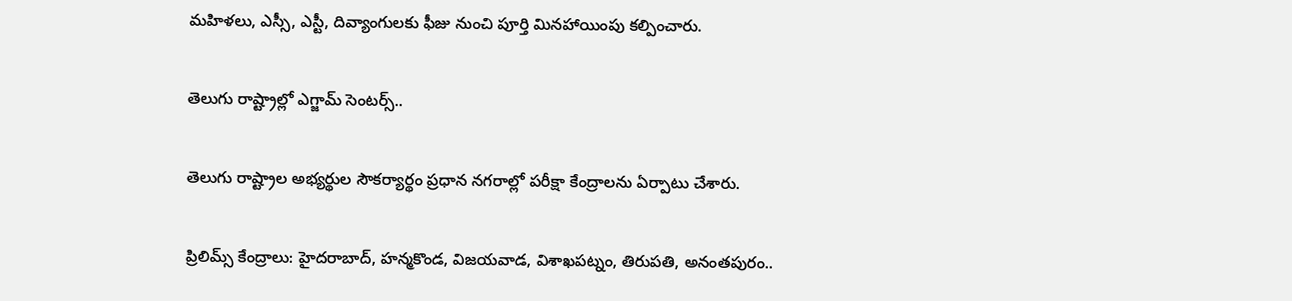మహిళలు, ఎస్సీ, ఎస్టీ, దివ్యాంగులకు ఫీజు నుంచి పూర్తి మినహాయింపు కల్పించారు.

తెలుగు రాష్ట్రాల్లో ఎగ్జామ్ సెంటర్స్..

తెలుగు రాష్ట్రాల అభ్యర్థుల సౌకర్యార్థం ప్రధాన నగరాల్లో పరీక్షా కేంద్రాలను ఏర్పాటు చేశారు.

ప్రిలిమ్స్ కేంద్రాలు: హైదరాబాద్, హన్మకొండ, విజయవాడ, విశాఖపట్నం, తిరుపతి, అనంతపురం..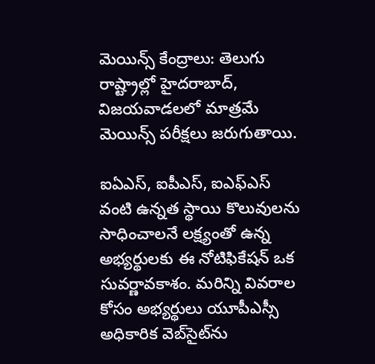మెయిన్స్ కేంద్రాలు: తెలుగు రాష్ట్రాల్లో హైదరాబాద్, విజయవాడలలో మాత్రమే మెయిన్స్ పరీక్షలు జరుగుతాయి.

ఐఏఎస్, ఐపీఎస్, ఐఎఫ్ఎస్ వంటి ఉన్నత స్థాయి కొలువులను సాధించాలనే లక్ష్యంతో ఉన్న అభ్యర్థులకు ఈ నోటిఫికేషన్ ఒక సువర్ణావకాశం. మరిన్ని వివరాల కోసం అభ్యర్థులు యూపీఎస్సీ అధికారిక వెబ్‌సైట్‌ను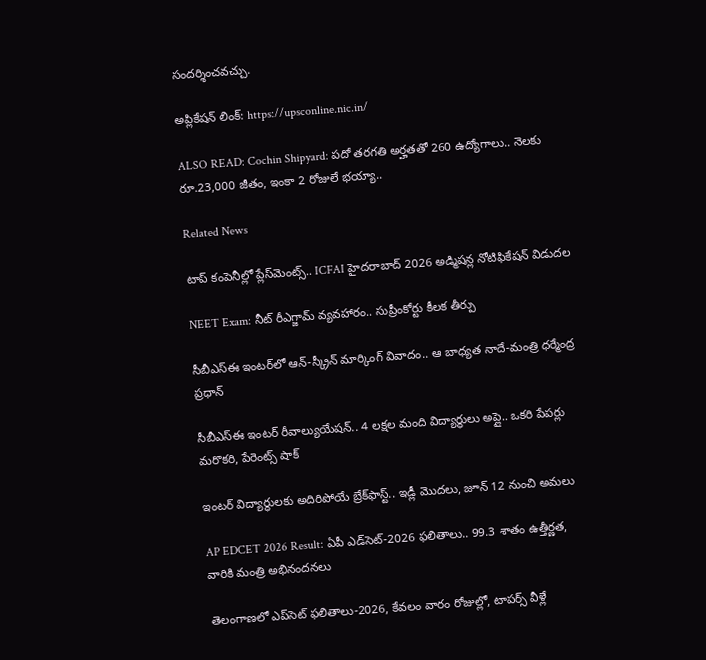సందర్శించవచ్చు.

అప్లికేషన్ లింక్: https://upsconline.nic.in/

ALSO READ: Cochin Shipyard: పదో తరగతి అర్హతతో 260 ఉద్యోగాలు.. నెలకు రూ.23,000 జీతం, ఇంకా 2 రోజులే భయ్యా..

Related News

టాప్ కంపెనీల్లో ప్లేస్‌మెంట్స్.. ICFAI హైదరాబాద్ 2026 అడ్మిషన్ల నోటిఫికేషన్ విడుదల

NEET Exam: నీట్ రీఎగ్జామ్ వ్యవహారం.. సుప్రీంకోర్టు కీలక తీర్పు

సీబీఎస్ఈ ఇంటర్‌లో ఆన్-స్క్రీన్ మార్కింగ్ వివాదం.. ఆ బాధ్యత నాదే-మంత్రి ధర్మేంద్ర ప్రధాన్

సీబీఎస్ఈ ఇంటర్ రీవాల్యుయేషన్‌.. 4 లక్షల మంది విద్యార్థులు అప్లై.. ఒకరి పేపర్లు మరొకరి, పేరెంట్స్ షాక్

ఇంటర్ విద్యార్థులకు అదిరిపోయే బ్రేక్‌ఫాస్ట్.. ఇడ్లీ మొదలు, జూన్ 12 నుంచి అమలు

AP EDCET 2026 Result: ఏపీ ఎడ్‌సెట్‌-2026 ఫలితాలు.. 99.3 శాతం ఉత్తీర్ణత, వారికి మంత్రి అభినందనలు

తెలంగాణలో ఎప్‌సెట్‌ ఫలితాలు-2026, కేవలం వారం రోజుల్లో, టాపర్స్ వీళ్లే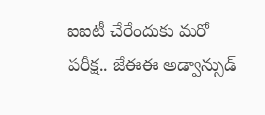ఐఐటీ చేరేందుకు మరో పరీక్ష.. జేఈఈ అడ్వాన్సుడ్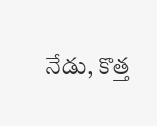నేడు, కొత్త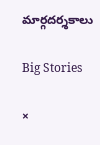మార్గదర్శకాలు

Big Stories

×